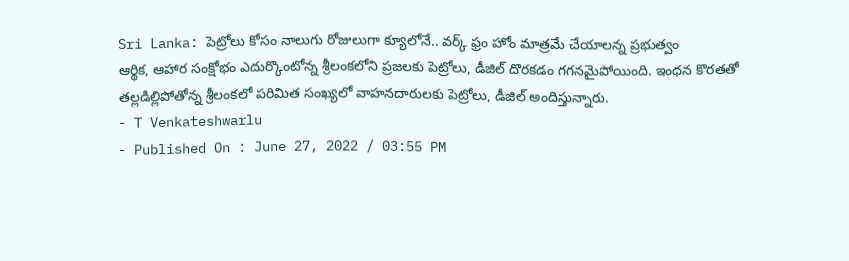Sri Lanka: పెట్రోలు కోసం నాలుగు రోజులుగా క్యూలోనే.. వర్క్ ఫ్రం హోం మాత్రమే చేయాలన్న ప్రభుత్వం
ఆర్థిక, ఆహార సంక్షోభం ఎదుర్కొంటోన్న శ్రీలంకలోని ప్రజలకు పెట్రోలు, డీజిల్ దొరకడం గగనమైపోయింది. ఇంధన కొరతతో తల్లడిల్లిపోతోన్న శ్రీలంకలో పరిమిత సంఖ్యలో వాహనదారులకు పెట్రోలు, డీజిల్ అందిస్తున్నారు.
- T Venkateshwarlu
- Published On : June 27, 2022 / 03:55 PM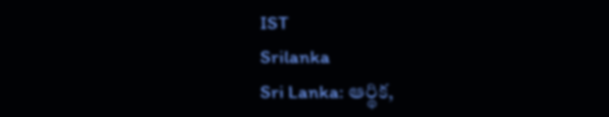IST
Srilanka
Sri Lanka: ఆర్థిక,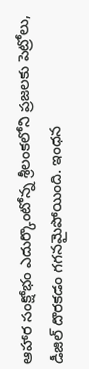ఆహార సంక్షోభం ఎదుర్కొంటోన్న శ్రీలంకలోని ప్రజలకు పెట్రోలు, డీజిల్ దొరకడం గగనమైపోయింది. ఇంధన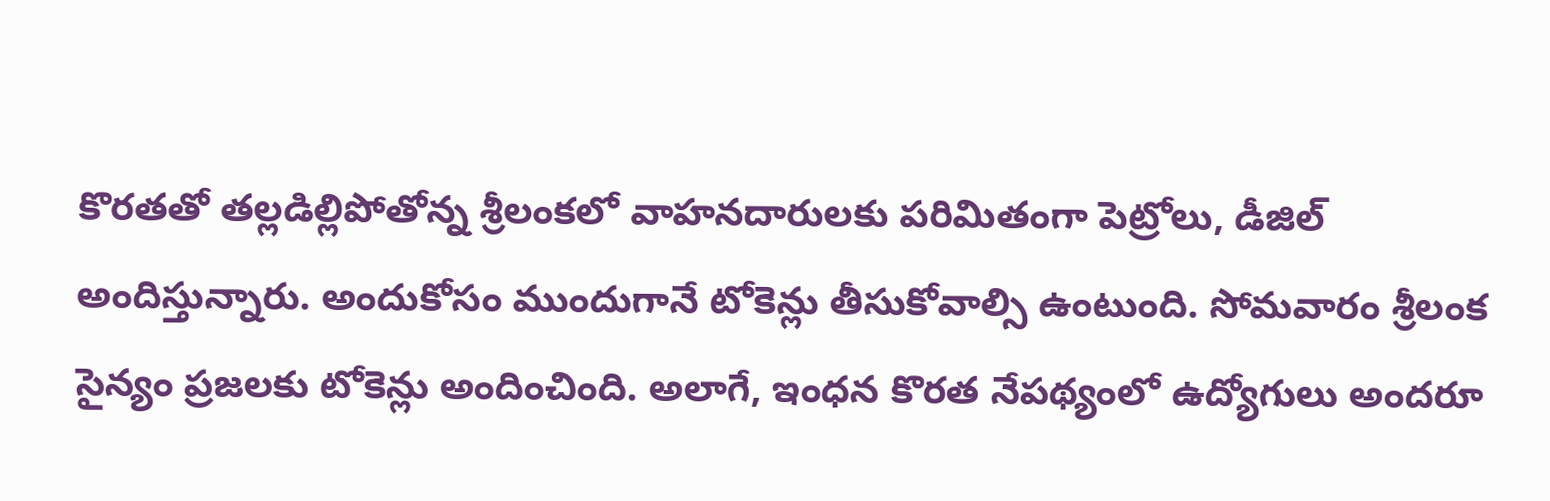కొరతతో తల్లడిల్లిపోతోన్న శ్రీలంకలో వాహనదారులకు పరిమితంగా పెట్రోలు, డీజిల్ అందిస్తున్నారు. అందుకోసం ముందుగానే టోకెన్లు తీసుకోవాల్సి ఉంటుంది. సోమవారం శ్రీలంక సైన్యం ప్రజలకు టోకెన్లు అందించింది. అలాగే, ఇంధన కొరత నేపథ్యంలో ఉద్యోగులు అందరూ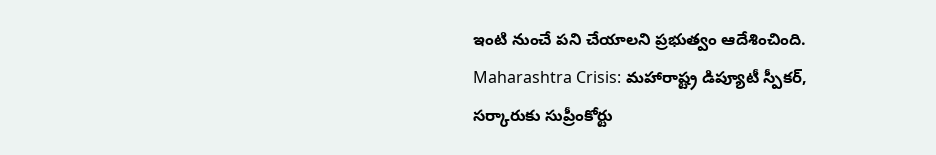ఇంటి నుంచే పని చేయాలని ప్రభుత్వం ఆదేశించింది.
Maharashtra Crisis: మహారాష్ట్ర డిప్యూటీ స్పీకర్, సర్కారుకు సుప్రీంకోర్టు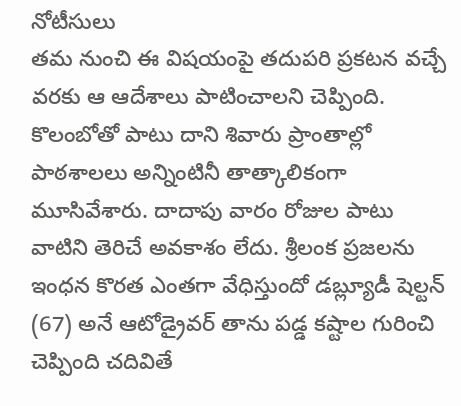నోటీసులు
తమ నుంచి ఈ విషయంపై తదుపరి ప్రకటన వచ్చే వరకు ఆ ఆదేశాలు పాటించాలని చెప్పింది. కొలంబోతో పాటు దాని శివారు ప్రాంతాల్లో పాఠశాలలు అన్నింటినీ తాత్కాలికంగా మూసివేశారు. దాదాపు వారం రోజుల పాటు వాటిని తెరిచే అవకాశం లేదు. శ్రీలంక ప్రజలను ఇంధన కొరత ఎంతగా వేధిస్తుందో డబ్ల్యూడీ షెల్టన్ (67) అనే ఆటోడ్రైవర్ తాను పడ్డ కష్టాల గురించి చెప్పింది చదివితే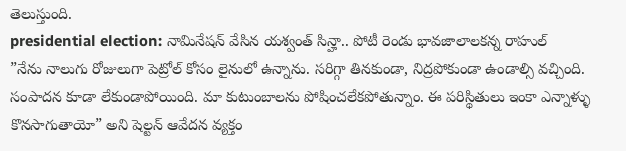తెలుస్తుంది.
presidential election: నామినేషన్ వేసిన యశ్వంత్ సిన్హా.. పోటీ రెండు భావజాలాలకన్న రాహుల్
”నేను నాలుగు రోజులుగా పెట్రోల్ కోసం లైనులో ఉన్నాను. సరిగ్గా తినకుండా, నిద్రపోకుండా ఉండాల్సి వచ్చింది. సంపాదన కూడా లేకుండాపోయింది. మా కుటుంబాలను పోషించలేకపోతున్నాం. ఈ పరిస్థితులు ఇంకా ఎన్నాళ్ళు కొనసాగుతాయో” అని షెల్టన్ ఆవేదన వ్యక్తం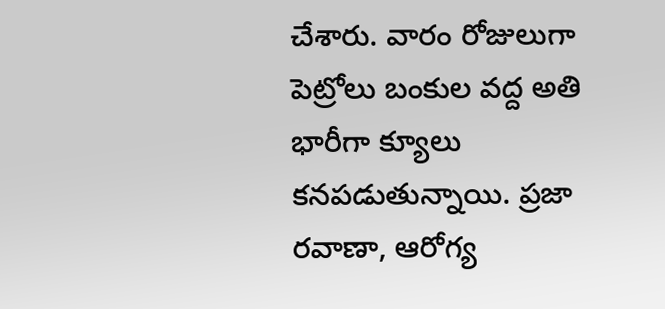చేశారు. వారం రోజులుగా పెట్రోలు బంకుల వద్ద అతి భారీగా క్యూలు కనపడుతున్నాయి. ప్రజా రవాణా, ఆరోగ్య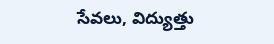సేవలు, విద్యుత్తు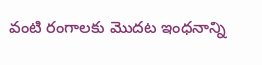వంటి రంగాలకు మొదట ఇంధనాన్ని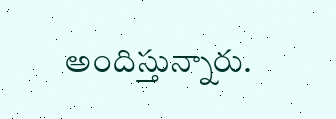అందిస్తున్నారు.